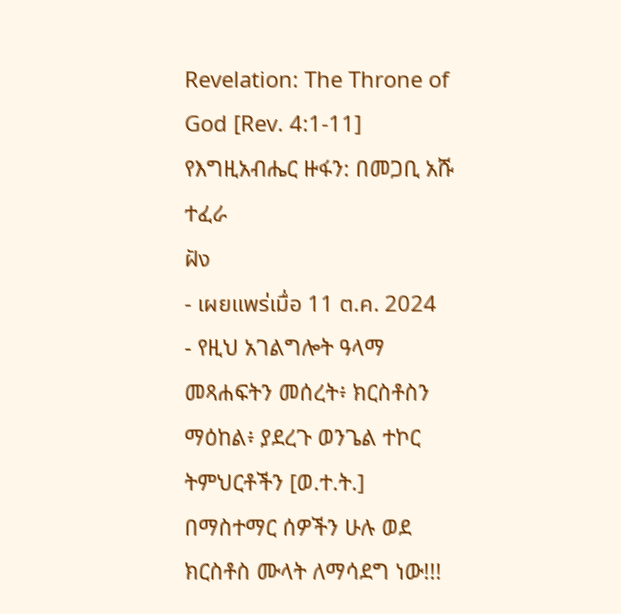Revelation: The Throne of God [Rev. 4:1-11] የእግዚአብሔር ዙፋን: በመጋቢ አሹ ተፈራ
ฝัง
- เผยแพร่เมื่อ 11 ต.ค. 2024
- የዚህ አገልግሎት ዓላማ መጻሐፍትን መሰረት፥ ክርስቶስን ማዕከል፥ ያደረጉ ወንጌል ተኮር ትምህርቶችን [ወ.ተ.ት.] በማስተማር ሰዎችን ሁሉ ወደ ክርስቶስ ሙላት ለማሳደግ ነው!!!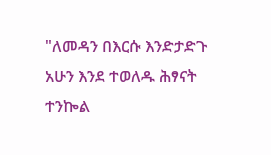"ለመዳን በእርሱ እንድታድጉ አሁን እንደ ተወለዱ ሕፃናት
ተንኰል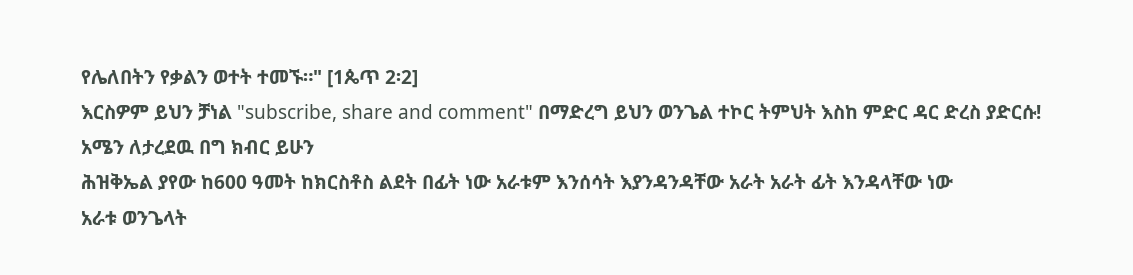የሌለበትን የቃልን ወተት ተመኙ።" [1ጴጥ 2፡2]
እርስዎም ይህን ቻነል "subscribe, share and comment" በማድረግ ይህን ወንጌል ተኮር ትምህት እስከ ምድር ዳር ድረስ ያድርሱ!
አሜን ለታረደዉ በግ ክብር ይሁን
ሕዝቅኤል ያየው ከ600 ዓመት ከክርስቶስ ልደት በፊት ነው አራቱም እንሰሳት እያንዳንዳቸው አራት አራት ፊት እንዳላቸው ነው
አራቱ ወንጌላት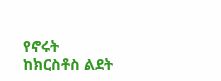የኖሩት ከክርስቶስ ልደት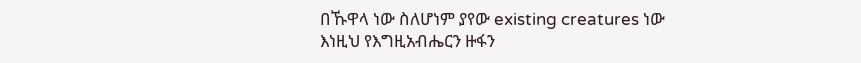በኹዋላ ነው ስለሆነም ያየው existing creatures ነው
እነዚህ የእግዚአብሔርን ዙፋን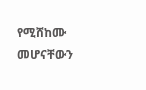የሚሸከሙ መሆናቸውን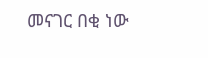መናገር በቂ ነው